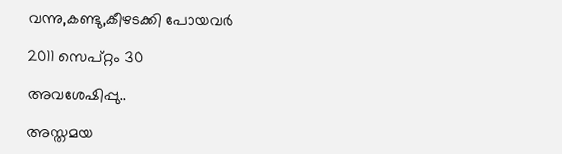വന്നു,കണ്ടു,കീഴടക്കി പോയവര്‍

2011 സെപ്റ്റം 30

അവശേഷിപ്പു..

അസ്തമയ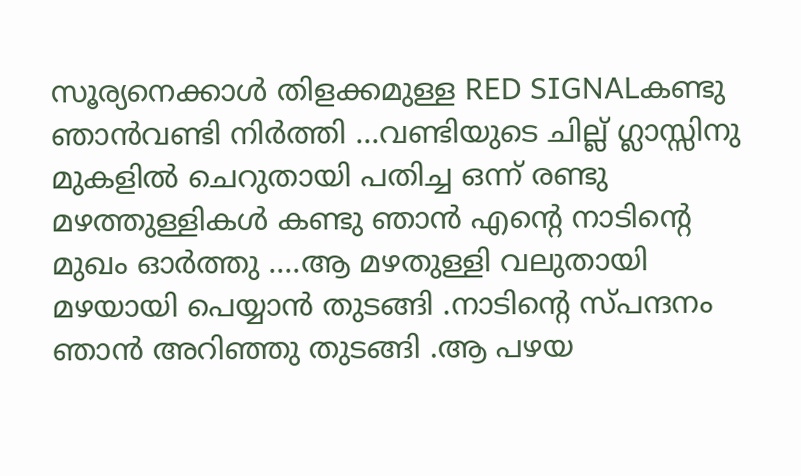സൂര്യനെക്കാള്‍ തിളക്കമുള്ള RED SIGNALകണ്ടു ഞാന്‍വണ്ടി നിര്‍ത്തി ...വണ്ടിയുടെ ചില്ല് ഗ്ലാസ്സിനു മുകളില്‍ ചെറുതായി പതിച്ച ഒന്ന് രണ്ടു മഴത്തുള്ളികള്‍ കണ്ടു ഞാന്‍ എന്‍റെ നാടിന്റെ മുഖം ഓര്‍ത്തു ....ആ മഴതുള്ളി വലുതായി മഴയായി പെയ്യാന്‍ തുടങ്ങി .നാടിന്റെ സ്പന്ദനം ഞാന്‍ അറിഞ്ഞു തുടങ്ങി .ആ പഴയ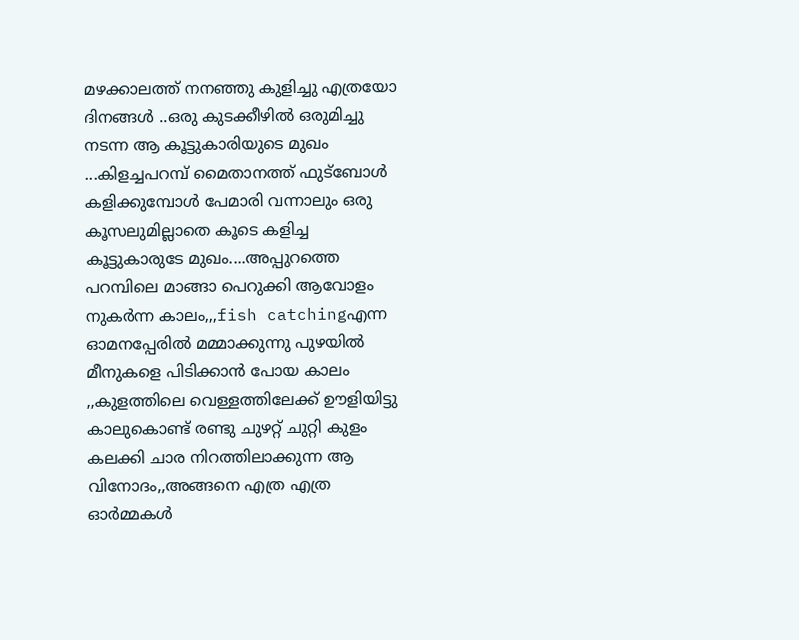മഴക്കാലത്ത് നനഞ്ഞു കുളിച്ചു എത്രയോ ദിനങ്ങള്‍ ..ഒരു കുടക്കീഴില്‍ ഒരുമിച്ചു നടന്ന ആ കൂട്ടുകാരിയുടെ മുഖം ...കിളച്ചപറമ്പ് മൈതാനത്ത് ഫുട്ബോള്‍ കളിക്കുമ്പോള്‍ പേമാരി വന്നാലും ഒരു കൂസലുമില്ലാതെ കൂടെ കളിച്ച കൂട്ടുകാരുടേ മുഖം....അപ്പുറത്തെ പറമ്പിലെ മാങ്ങാ പെറുക്കി ആവോളം നുകര്‍ന്ന കാലം,,,fish catchingഎന്ന ഓമനപ്പേരില്‍ മമ്മാക്കുന്നു പുഴയില്‍ മീനുകളെ പിടിക്കാന്‍ പോയ കാലം ,,കുളത്തിലെ വെള്ളത്തിലേക്ക്‌ ഊളിയിട്ടു കാലുകൊണ്ട്‌ രണ്ടു ചുഴറ്റ് ചുറ്റി കുളം കലക്കി ചാര നിറത്തിലാക്കുന്ന ആ വിനോദം,,അങ്ങനെ എത്ര എത്ര ഓര്‍മ്മകള്‍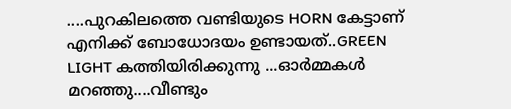....പുറകിലത്തെ വണ്ടിയുടെ HORN കേട്ടാണ് എനിക്ക് ബോധോദയം ഉണ്ടായത്..GREEN LIGHT കത്തിയിരിക്കുന്നു ...ഓര്‍മ്മകള്‍ മറഞ്ഞു....വീണ്ടും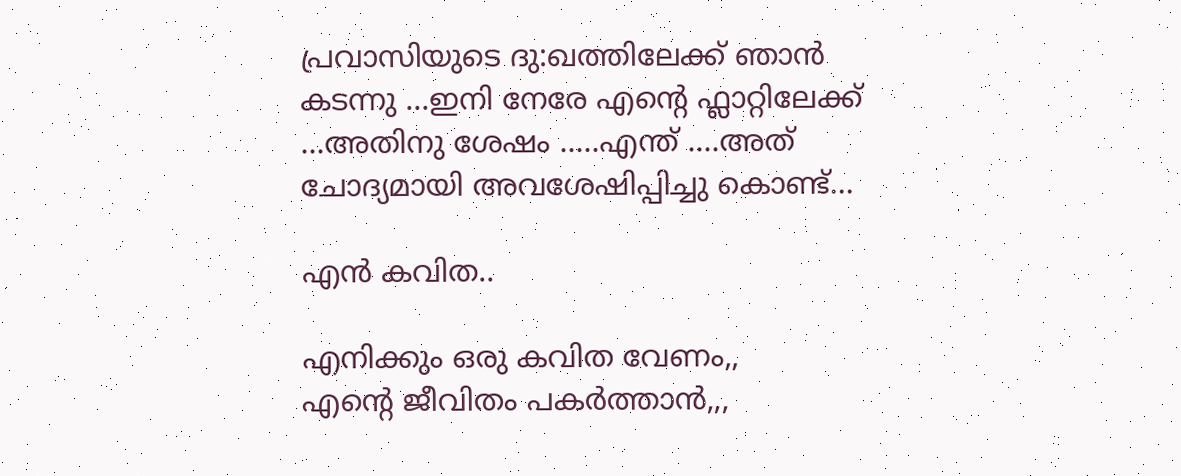പ്രവാസിയുടെ ദു:ഖത്തിലേക്ക് ഞാന്‍ കടന്നു ...ഇനി നേരേ എന്‍റെ ഫ്ലാറ്റിലേക്ക് ...അതിനു ശേഷം .....എന്ത് ....അത് ചോദ്യമായി അവശേഷിപ്പിച്ചു കൊണ്ട്...

എന്‍ കവിത..

എനിക്കും ഒരു കവിത വേണം,,
എന്‍റെ ജീവിതം പകര്‍ത്താന്‍,,,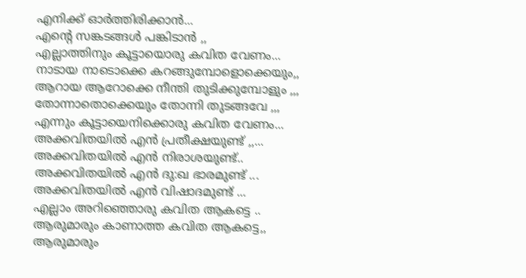എനിക്ക് ഓര്‍ത്തിരിക്കാന്‍...
എന്‍റെ സങ്കടങ്ങള്‍ പങ്കിടാന്‍ ,,
എല്ലാത്തിനും കൂട്ടായൊരു കവിത വേണം...
നാടായ നാടൊക്കെ കറങ്ങുമ്പോളൊക്കെയും,,
ആറായ ആറോക്കെ നീന്തി തുടിക്കുമ്പോളും ,,,
തോന്നാതൊക്കെയും തോന്നി തുടങ്ങവേ ,,,
എന്നും കൂട്ടായെനിക്കൊരു കവിത വേണം...
അക്കവിതയില്‍ എന്‍ പ്രതീക്ഷയുണ്ട് ,,...
അക്കവിതയില്‍ എന്‍ നിരാശയുണ്ട്..
അക്കവിതയില്‍ എന്‍ ദു:ഖ ഭാരമുണ്ട് ...
അക്കവിതയില്‍ എന്‍ വിഷാദമുണ്ട് ...
എല്ലാം അറിഞ്ഞൊരു കവിത ആകട്ടെ ..
ആരുമാരും കാണാത്ത കവിത ആകട്ടെ,,
ആരുമാരും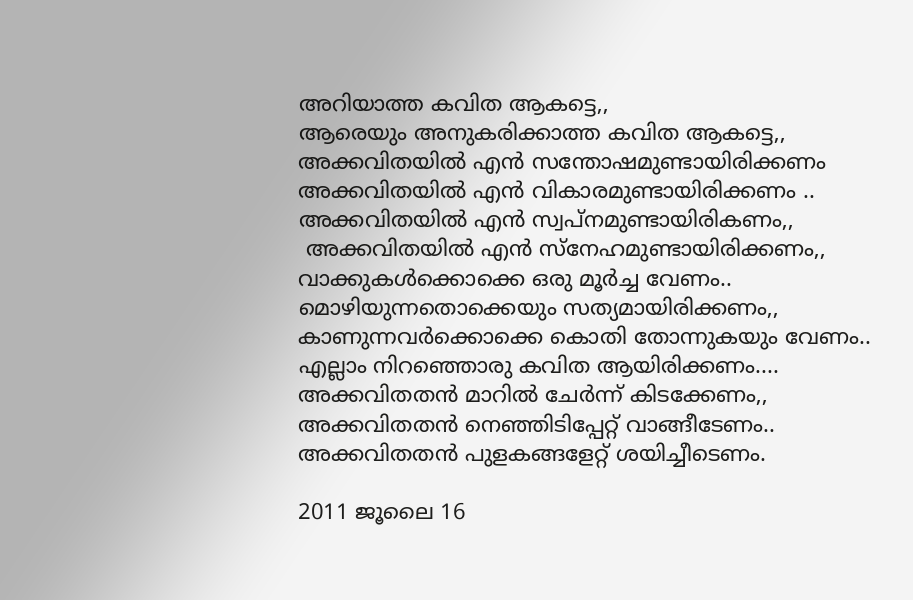അറിയാത്ത കവിത ആകട്ടെ,,
ആരെയും അനുകരിക്കാത്ത കവിത ആകട്ടെ,,
അക്കവിതയില്‍ എന്‍ സന്തോഷമുണ്ടായിരിക്കണം
അക്കവിതയില്‍ എന്‍ വികാരമുണ്ടായിരിക്കണം ..
അക്കവിതയില്‍ എന്‍ സ്വപ്നമുണ്ടായിരികണം,,
 അക്കവിതയില്‍ എന്‍ സ്നേഹമുണ്ടായിരിക്കണം,,
വാക്കുകള്‍ക്കൊക്കെ ഒരു മൂര്‍ച്ച വേണം..
മൊഴിയുന്നതൊക്കെയും സത്യമായിരിക്കണം,,
കാണുന്നവര്‍ക്കൊക്കെ കൊതി തോന്നുകയും വേണം..
എല്ലാം നിറഞ്ഞൊരു കവിത ആയിരിക്കണം....
അക്കവിതതന്‍ മാറില്‍ ചേര്‍ന്ന് കിടക്കേണം,,
അക്കവിതതന്‍ നെഞ്ഞിടിപ്പേറ്റ് വാങ്ങീടേണം..
അക്കവിതതന്‍ പുളകങ്ങളേറ്റ് ശയിച്ചീടെണം.

2011 ജൂലൈ 16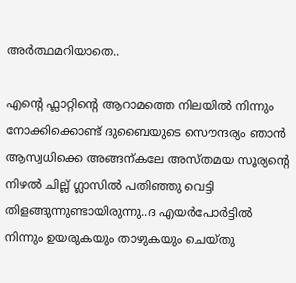അര്‍ത്ഥമറിയാതെ..

എന്‍റെ ഫ്ലാറ്റിന്റെ ആറാമത്തെ നിലയില്‍ നിന്നും നോക്കിക്കൊണ്ട്‌ ദുബൈയുടെ സൌന്ദര്യം ഞാന്‍ ആസ്വധിക്കെ അങ്ങന്കലേ അസ്തമയ സൂര്യന്റെ നിഴല്‍ ചില്ല് ഗ്ലാസില്‍ പതിഞ്ഞു വെട്ടി തിളങ്ങുന്നുണ്ടായിരുന്നു..ദ എയര്‍പോര്‍ട്ടില്‍ നിന്നും ഉയരുകയും താഴുകയും ചെയ്തു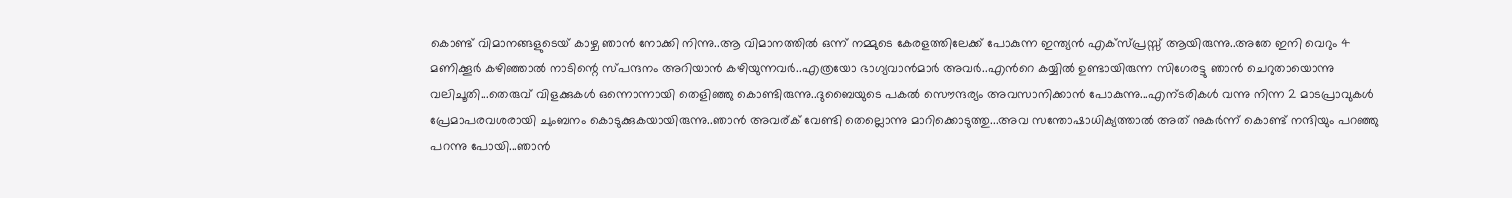കൊണ്ട് വിമാനങ്ങളുടെയ് കാഴ്ച ഞാന്‍ നോക്കി നിന്നു..ആ വിമാനത്തില്‍ ഒന്ന് നമ്മുടെ കേരളത്തിലേക്ക് പോകുന്ന ഇന്ത്യന്‍ എക്സ്പ്രസ്സ്‌ ആയിരുന്നു..അതേ ഇനി വെറും 4 മണിക്കൂര്‍ കഴിഞ്ഞാല്‍ നാടിന്റെ സ്പന്ദനം അറിയാന്‍ കഴിയുന്നവര്‍..എത്രയോ ഭാഗ്യവാന്‍മാര്‍ അവര്‍..എന്‍റെ കയ്യില്‍ ഉണ്ടായിരുന്ന സിഗേരട്ടു ഞാന്‍ ചെറുതായൊന്നു വലിചൂതി...തെരുവ് വിളക്കുകള്‍ ഒന്നൊന്നായി തെളിഞ്ഞു കൊണ്ടിരുന്നു..ദുബൈയുടെ പകല്‍ സൌന്ദര്യം അവസാനിക്കാന്‍ പോകുന്നു...എന്ടരികള്‍ വന്നു നിന്ന 2 മാടപ്രാവുകള്‍ പ്രേമാപരവശരായി ചുംബനം കൊടുക്കുകയായിരുന്നു..ഞാന്‍ അവര്ക് വേണ്ടി തെല്ലൊന്നു മാറിക്കൊടുത്തു...അവ സന്തോഷാധിക്യത്താല്‍ അത് നുകര്‍ന്ന് കൊണ്ട് നന്ദിയും പറഞ്ഞു പറന്നു പോയി...ഞാന്‍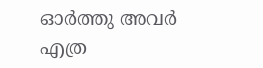ഓര്‍ത്തു അവര്‍ എത്ര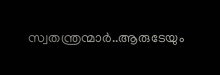സ്വതന്ത്രന്മാര്‍..ആരുടേയും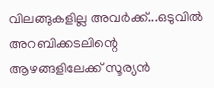വിലങ്ങുകളില്ല അവര്‍ക്ക്...ഒടുവില്‍ അറബിക്കടലിന്റെ ആഴങ്ങളിലേക്ക് സൂര്യന്‍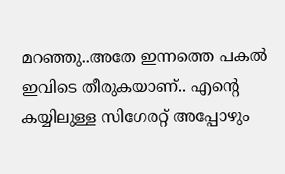മറഞ്ഞു..അതേ ഇന്നത്തെ പകല്‍ ഇവിടെ തീരുകയാണ്.. എന്‍റെ കയ്യിലുള്ള സിഗേരറ്റ് അപ്പോഴും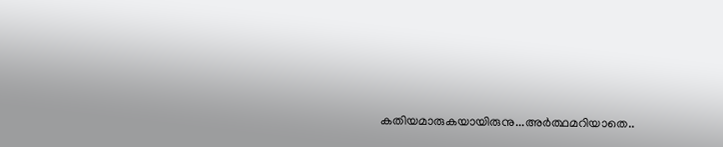കതിയമാരുകയായിരുനു...അര്‍ത്ഥമറിയാതെ..